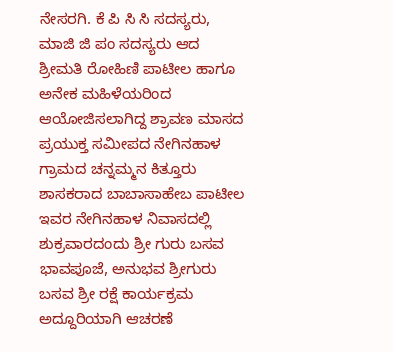ನೇಸರಗಿ. ಕೆ ಪಿ ಸಿ ಸಿ ಸದಸ್ಯರು, ಮಾಜಿ ಜಿ ಪಂ ಸದಸ್ಯರು ಆದ ಶ್ರೀಮತಿ ರೋಹಿಣಿ ಪಾಟೀಲ ಹಾಗೂ ಅನೇಕ ಮಹಿಳೆಯರಿಂದ ಆಯೋಜಿಸಲಾಗಿದ್ದ ಶ್ರಾವಣ ಮಾಸದ ಪ್ರಯುಕ್ತ ಸಮೀಪದ ನೇಗಿನಹಾಳ ಗ್ರಾಮದ ಚನ್ನಮ್ಮನ ಕಿತ್ತೂರು ಶಾಸಕರಾದ ಬಾಬಾಸಾಹೇಬ ಪಾಟೀಲ ಇವರ ನೇಗಿನಹಾಳ ನಿವಾಸದಲ್ಲಿ ಶುಕ್ರವಾರದಂದು ಶ್ರೀ ಗುರು ಬಸವ ಭಾವಪೂಜೆ, ಅನುಭವ ಶ್ರೀಗುರು ಬಸವ ಶ್ರೀ ರಕ್ಷೆ ಕಾರ್ಯಕ್ರಮ ಅದ್ದೂರಿಯಾಗಿ ಆಚರಣೆ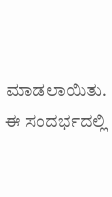ಮಾಡಲಾಯಿತು. ಈ ಸಂದರ್ಭದಲ್ಲಿ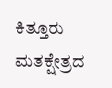ಕಿತ್ತೂರು ಮತಕ್ಷೇತ್ರದ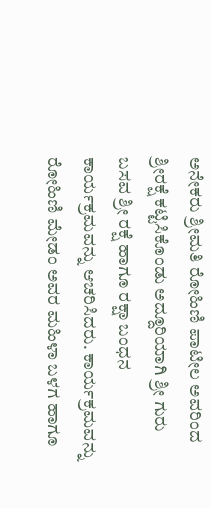ಅನೇಕರು ಶ್ರೀಮತಿ ರೋಹಿಣಿ ಪಾಟೀಲ ಅವರಿಂದ ಶ್ರೀರಕ್ಷೆ ಕಟ್ಟಿಸಿಕೊಂಡು ಅದ್ದೂರಿಯಾಗಿ ಶ್ರೀ ಗುರು ಬಸವ ಶ್ರೀ ರಕ್ಷೆ ಹಾಗೂ ರಕ್ಷಾ ಬಂಧನ ಕಾರ್ಯಕ್ರಮವನ್ನು ಆಚರಿಸಿದರು. ಕಾರ್ಯಕ್ರಮವನ್ನು ರೋಹಿಣಿ ಮೇಡಂ ಅವರ ಮಹಿಳಾ ಬಳಗ ಹಾಗೂ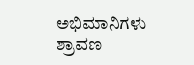ಅಭಿಮಾನಿಗಳು ಶ್ರಾವಣ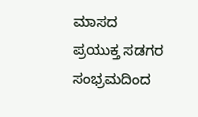ಮಾಸದ ಪ್ರಯುಕ್ತ ಸಡಗರ ಸಂಭ್ರಮದಿಂದ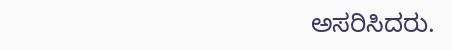ಅಸರಿಸಿದರು.